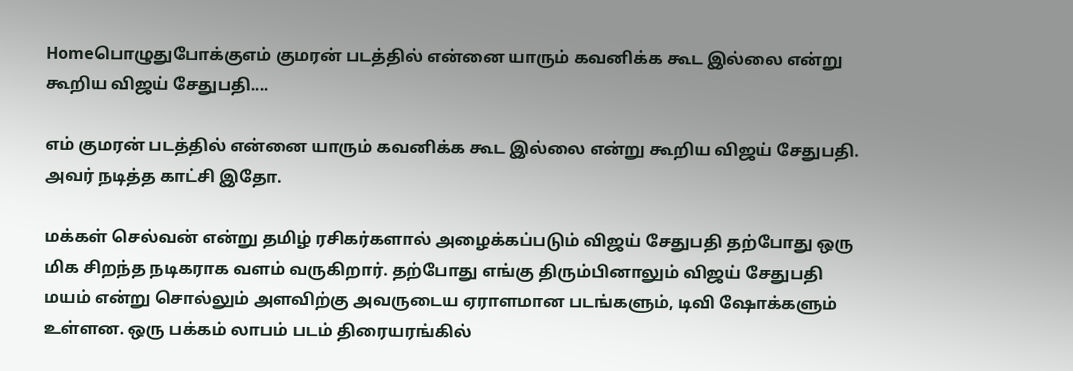Homeபொழுதுபோக்குஎம் குமரன் படத்தில் என்னை யாரும் கவனிக்க கூட இல்லை என்று கூறிய விஜய் சேதுபதி....

எம் குமரன் படத்தில் என்னை யாரும் கவனிக்க கூட இல்லை என்று கூறிய விஜய் சேதுபதி. அவர் நடித்த காட்சி இதோ.

மக்கள் செல்வன் என்று தமிழ் ரசிகர்களால் அழைக்கப்படும் விஜய் சேதுபதி தற்போது ஒரு மிக சிறந்த நடிகராக வளம் வருகிறார். தற்போது எங்கு திரும்பினாலும் விஜய் சேதுபதி மயம் என்று சொல்லும் அளவிற்கு அவருடைய ஏராளமான படங்களும், டிவி ஷோக்களும் உள்ளன. ஒரு பக்கம் லாபம் படம் திரையரங்கில்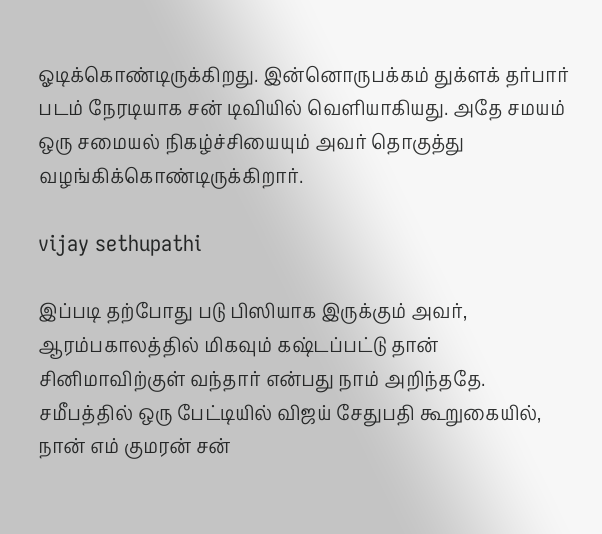ஓடிக்கொண்டிருக்கிறது. இன்னொருபக்கம் துக்ளக் தர்பார் படம் நேரடியாக சன் டிவியில் வெளியாகியது. அதே சமயம் ஒரு சமையல் நிகழ்ச்சியையும் அவர் தொகுத்து வழங்கிக்கொண்டிருக்கிறார்.

vijay sethupathi

இப்படி தற்போது படு பிஸியாக இருக்கும் அவர், ஆரம்பகாலத்தில் மிகவும் கஷ்டப்பட்டு தான் சினிமாவிற்குள் வந்தார் என்பது நாம் அறிந்ததே. சமீபத்தில் ஒரு பேட்டியில் விஜய் சேதுபதி கூறுகையில், நான் எம் குமரன் சன்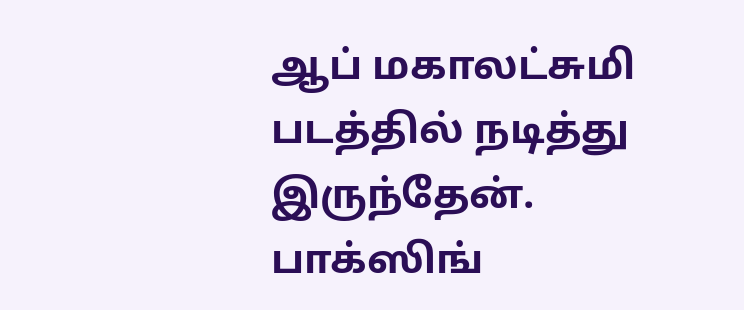ஆப் மகாலட்சுமி படத்தில் நடித்து இருந்தேன். பாக்ஸிங்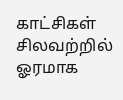காட்சிகள் சிலவற்றில் ஓரமாக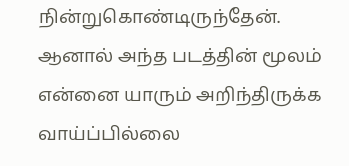நின்றுகொண்டிருந்தேன். ஆனால் அந்த படத்தின் மூலம் என்னை யாரும் அறிந்திருக்க வாய்ப்பில்லை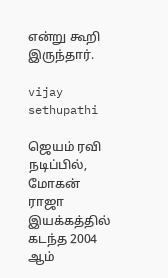என்று கூறி இருந்தார்.

vijay sethupathi

ஜெயம் ரவி நடிப்பில், மோகன் ராஜா இயக்கத்தில் கடந்த 2004 ஆம்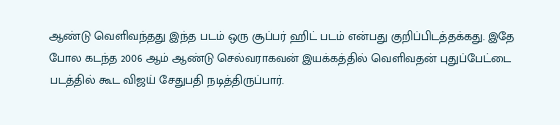ஆண்டு வெளிவந்தது இந்த படம் ஒரு சூப்பர் ஹிட் படம் என்பது குறிப்பிடத்தக்கது. இதே போல கடந்த 2006 ஆம் ஆண்டு செல்வராகவன் இயக்கத்தில் வெளிவதன் புதுப்பேட்டை படத்தில் கூட விஜய் சேதுபதி நடித்திருப்பார்.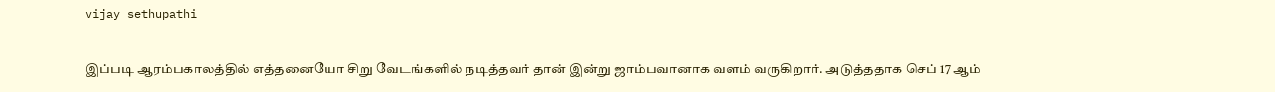vijay sethupathi

இப்படி ஆரம்பகாலத்தில் எத்தனையோ சிறு வேடங்களில் நடித்தவர் தான் இன்று ஜாம்பவானாக வளம் வருகிறார். அடுத்ததாக செப் 17 ஆம்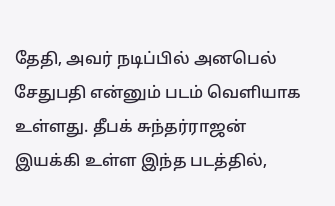தேதி, அவர் நடிப்பில் அனபெல் சேதுபதி என்னும் படம் வெளியாக உள்ளது. தீபக் சுந்தர்ராஜன் இயக்கி உள்ள இந்த படத்தில்,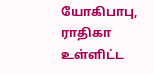யோகிபாபு, ராதிகா உள்ளிட்ட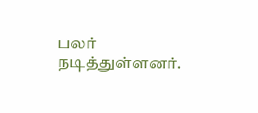பலர் நடித்துள்ளனர்.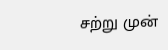சற்று முன்